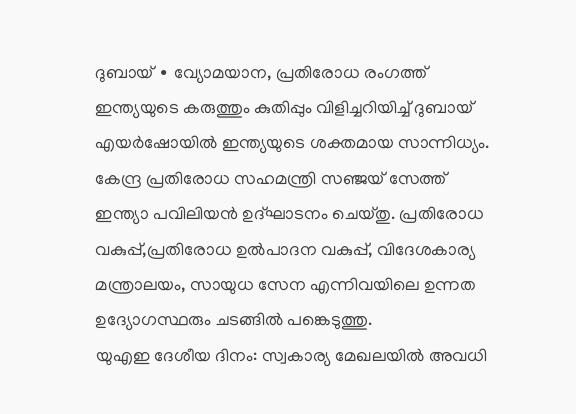ദുബായ് ∙ വ്യോമയാന, പ്രതിരോധ രംഗത്ത് ഇന്ത്യയുടെ കരുത്തും കുതിപ്പും വിളിച്ചറിയിച്ച് ദുബായ് എയർഷോയിൽ ഇന്ത്യയുടെ ശക്തമായ സാന്നിധ്യം. കേന്ദ്ര പ്രതിരോധ സഹമന്ത്രി സഞ്ജയ് സേത്ത് ഇന്ത്യാ പവിലിയൻ ഉദ്ഘാടനം ചെയ്തു. പ്രതിരോധ വകുപ്പ്,പ്രതിരോധ ഉൽപാദന വകുപ്പ്, വിദേശകാര്യ മന്ത്രാലയം, സായുധ സേന എന്നിവയിലെ ഉന്നത ഉദ്യോഗസ്ഥരും ചടങ്ങിൽ പങ്കെടുത്തു.
യുഎഇ ദേശീയ ദിനം: സ്വകാര്യ മേഖലയിൽ അവധി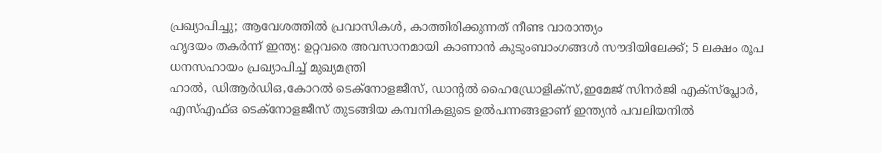പ്രഖ്യാപിച്ചു; ആവേശത്തിൽ പ്രവാസികൾ, കാത്തിരിക്കുന്നത് നീണ്ട വാരാന്ത്യം
ഹൃദയം തകർന്ന് ഇന്ത്യ: ഉറ്റവരെ അവസാനമായി കാണാൻ കുടുംബാംഗങ്ങൾ സൗദിയിലേക്ക്; 5 ലക്ഷം രൂപ ധനസഹായം പ്രഖ്യാപിച്ച് മുഖ്യമന്ത്രി
ഹാൽ, ഡിആർഡിഒ,കോറൽ ടെക്നോളജീസ്, ഡാന്റൽ ഹൈഡ്രോളിക്സ്,ഇമേജ് സിനർജി എക്സ്പ്ലോർ, എസ്എഫ്ഒ ടെക്നോളജീസ് തുടങ്ങിയ കമ്പനികളുടെ ഉൽപന്നങ്ങളാണ് ഇന്ത്യൻ പവലിയനിൽ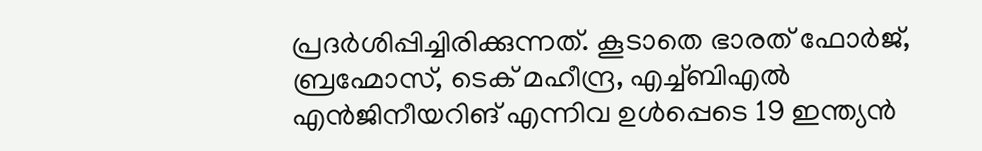പ്രദർശിപ്പിച്ചിരിക്കുന്നത്. കൂടാതെ ഭാരത് ഫോർജ്, ബ്രഹ്മോസ്, ടെക് മഹീന്ദ്ര, എച്ച്ബിഎൽ എൻജിനീയറിങ് എന്നിവ ഉൾപ്പെടെ 19 ഇന്ത്യൻ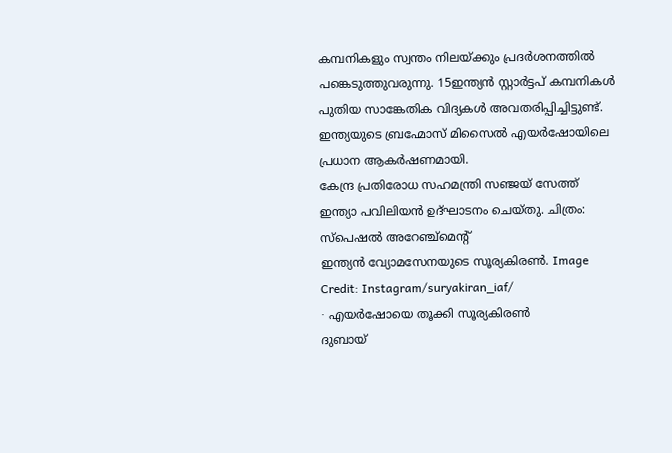കമ്പനികളും സ്വന്തം നിലയ്ക്കും പ്രദർശനത്തിൽ പങ്കെടുത്തുവരുന്നു. 15ഇന്ത്യൻ സ്റ്റാർട്ടപ് കമ്പനികൾ പുതിയ സാങ്കേതിക വിദ്യകൾ അവതരിപ്പിച്ചിട്ടുണ്ട്. ഇന്ത്യയുടെ ബ്രഹ്മോസ് മിസൈൽ എയർഷോയിലെ പ്രധാന ആകർഷണമായി.
കേന്ദ്ര പ്രതിരോധ സഹമന്ത്രി സഞ്ജയ് സേത്ത് ഇന്ത്യാ പവിലിയൻ ഉദ്ഘാടനം ചെയ്തു. ചിത്രം: സ്പെഷൽ അറേഞ്ച്മെന്റ്
ഇന്ത്യൻ വ്യോമസേനയുടെ സൂര്യകിരൺ. Image Credit: Instagram/suryakiran_iaf/
∙ എയർഷോയെ തൂക്കി സൂര്യകിരൺ
ദുബായ്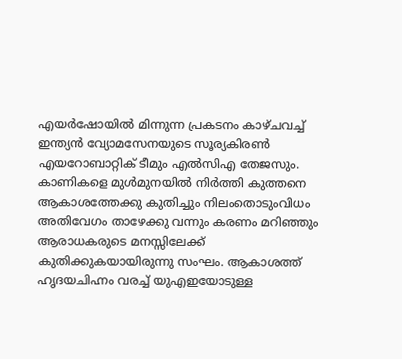എയർഷോയിൽ മിന്നുന്ന പ്രകടനം കാഴ്ചവച്ച് ഇന്ത്യൻ വ്യോമസേനയുടെ സൂര്യകിരൺ എയറോബാറ്റിക് ടീമും എൽസിഎ തേജസും. കാണികളെ മുൾമുനയിൽ നിർത്തി കുത്തനെ ആകാശത്തേക്കു കുതിച്ചും നിലംതൊടുംവിധം അതിവേഗം താഴേക്കു വന്നും കരണം മറിഞ്ഞും ആരാധകരുടെ മനസ്സിലേക്ക് കുതിക്കുകയായിരുന്നു സംഘം. ആകാശത്ത് ഹൃദയചിഹ്നം വരച്ച് യുഎഇയോടുള്ള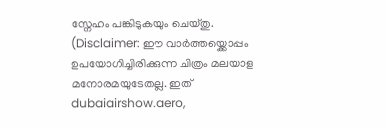സ്നേഹം പങ്കിടുകയും ചെയ്തു.
(Disclaimer: ഈ വാർത്തയ്ക്കൊപ്പം ഉപയോഗിച്ചിരിക്കുന്ന ചിത്രം മലയാള മനോരമയുടേതല്ല. ഇത് dubaiairshow.aero,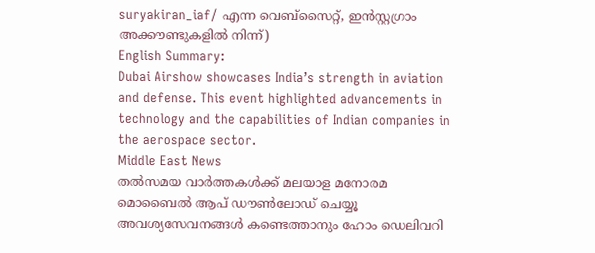suryakiran_iaf/ എന്ന വെബ്സൈറ്റ്, ഇൻസ്റ്റഗ്രാം അക്കൗണ്ടുകളിൽ നിന്ന്)
English Summary:
Dubai Airshow showcases India’s strength in aviation and defense. This event highlighted advancements in technology and the capabilities of Indian companies in the aerospace sector.
Middle East News
തൽസമയ വാർത്തകൾക്ക് മലയാള മനോരമ മൊബൈൽ ആപ് ഡൗൺലോഡ് ചെയ്യൂ
അവശ്യസേവനങ്ങൾ കണ്ടെത്താനും ഹോം ഡെലിവറി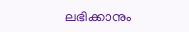ലഭിക്കാനും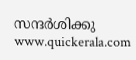സന്ദർശിക്കു www.quickerala.com